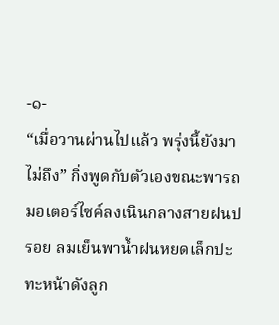-๑-
“เมื่อวานผ่านไปแล้ว พรุ่งนี้ยังมาไม่ถึง” กิ่งพูดกับตัวเองขณะพารถมอเตอร์ไซค์ลงเนินกลางสายฝนปรอย ลมเย็นพาน้ำฝนหยดเล็กปะทะหน้าดังลูก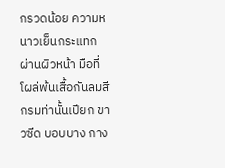กรวดน้อย ความหนาวเย็นกระแทกผ่านผิวหน้า มือที่โผล่พ้นเสื้อกันลมสีกรมท่านั้นเปียก ขาวซีด บอบบาง กาง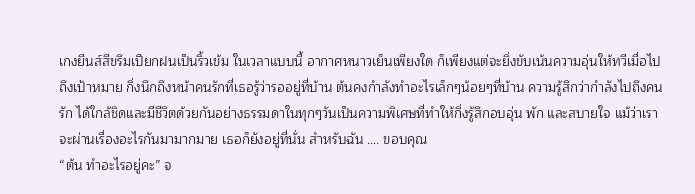เกงยีนส์สีขรึมเปียกฝนเป็นริ้วเข้ม ในเวลาแบบนี้ อากาศหนาวเย็นเพียงใด ก็เพียงแต่จะยิ่งขับเน้นความอุ่นให้ทวีเมื่อไปถึงเป้าหมาย กิ่งนึกถึงหน้าคนรักที่เธอรู้ว่ารออยู่ที่บ้าน ต้นคงกำลังทำอะไรเล็กๆน้อยๆที่บ้าน ความรู้สึกว่ากำลังไปถึงคนรัก ได้ใกล้ชิดและมีชีวิตด้วยกันอย่างธรรมดาในทุกๆวันเป็นความพิเศษที่ทำให้กิ่งรู้สึกอบอุ่น พัก และสบายใจ แม้ว่าเราจะผ่านเรื่องอะไรกันมามากมาย เธอก็ยังอยู่ที่นั่น สำหรับฉัน …. ขอบคุณ
“ต้น ทำอะไรอยู่คะ” จ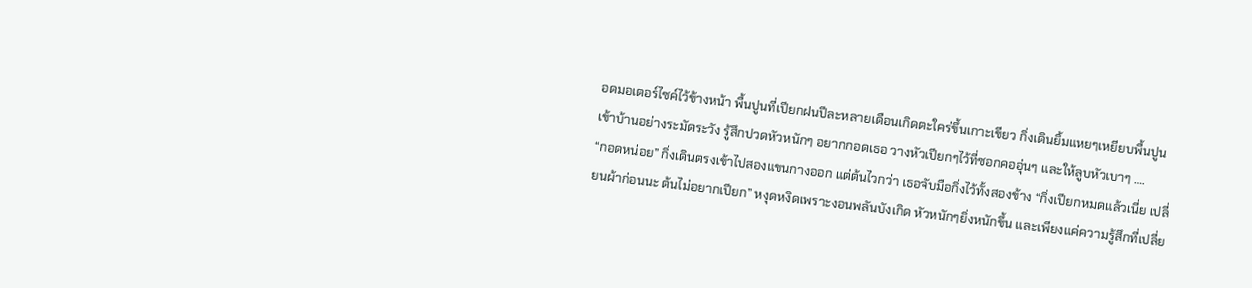อดมอเตอร์ไซค์ไว้ข้างหน้า พื้นปูนที่เปียกฝนปีละหลายเดือนเกิดตะใคร่ขึ้นเกาะเขียว กิ่งเดินยิ้มแหยๆเหยียบพื้นปูนเข้าบ้านอย่างระมัดระวัง รู้สึกปวดหัวหนักๆ อยากกอดเธอ วางหัวเปียกๆไว้ที่ซอกคออุ่นๆ และให้ลูบหัวเบาๆ ….
“กอดหน่อย” กิ่งเดินตรงเข้าไปสองแขนกางออก แต่ต้นไวกว่า เธอจับมือกิ่งไว้ทั้งสองข้าง “กิ่งเปียกหมดแล้วเนี่ย เปลี่ยนผ้าก่อนนะ ต้นไม่อยากเปียก” หงุดหงิดเพราะงอนพลันบังเกิด หัวหนักๆยิ่งหนักขึ้น และเพียงแค่ความรู้สึกที่เปลี่ย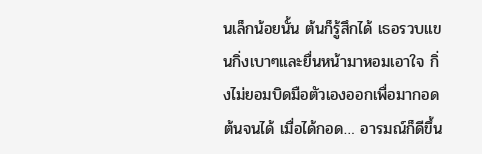นเล็กน้อยนั้น ต้นก็รู้สึกได้ เธอรวบแขนกิ่งเบาๆและยื่นหน้ามาหอมเอาใจ กิ่งไม่ยอมบิดมือตัวเองออกเพื่อมากอดต้นจนได้ เมื่อได้กอด… อารมณ์ก็ดีขึ้น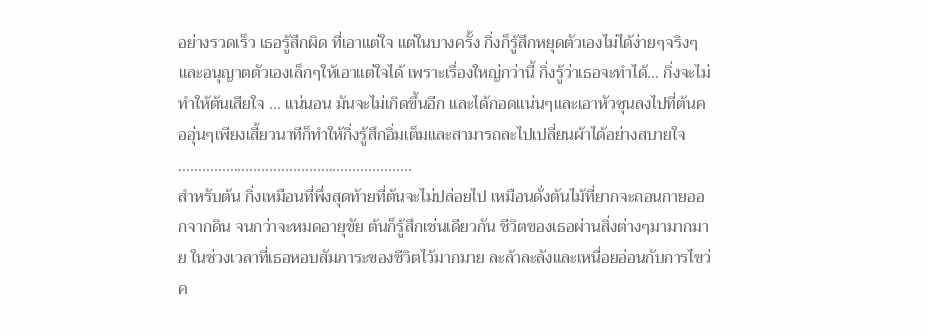อย่างรวดเร็ว เธอรู้สึกผิด ที่เอาแต่ใจ แต่ในบางครั้ง กิ่งก็รู้สึกหยุดตัวเองไม่ได้ง่ายๆจริงๆ และอนุญาตตัวเองเล็กๆให้เอาแต่ใจได้ เพราะเรื่องใหญ่กว่านี้ กิ่งรู้ว่าเธอจะทำได้… กิ่งจะไม่ทำให้ต้นเสียใจ … แน่นอน มันจะไม่เกิดขึ้นอีก และได้กอดแน่นๆและเอาหัวซุนลงไปที่ต้นคออุ่นๆเพียงเสี้ยวนาทีก็ทำให้กิ่งรู้สึกอิ่มเต็มและสามารถละไปเปลี่ยนผ้าได้อย่างสบายใจ
…………………………………………………..
สำหรับต้น กิ่งเหมือนที่พึ่งสุดท้ายที่ต้นจะไม่ปล่อยไป เหมือนดั่งต้นไม้ที่ยากจะถอนกายออกจากดิน จนกว่าจะหมดอายุขัย ต้นก็รู้สึกเช่นเดียวกัน ชีวิตของเธอผ่านสิ่งต่างๆมามากมาย ในช่วงเวลาที่เธอหอบสัมภาระของชีวิตไว้มากมาย ละล้าละลังและเหนื่อยอ่อนกับการไขว่ค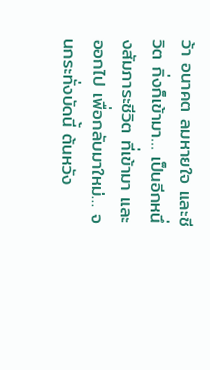ว้า อนาคต ลมหายใจ และชีวิต กิ่งก็เข้ามา… เป็นอีกหนึ่งสัมภาระชีวิต ที่เข้ามา และออกไป เพื่อกลับมาใหม่… จนกระทั่งบัดนี้ ต้นหวัง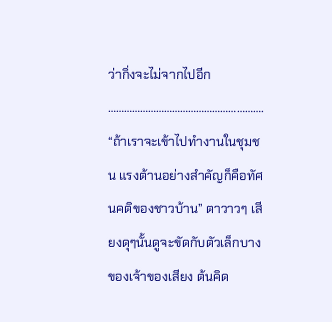ว่ากิ่งจะไม่จากไปอีก
………………………………………………….
“ถ้าเราจะเข้าไปทำงานในชุมชน แรงต้านอย่างสำคัญก็คือทัศนคติของชาวบ้าน” ตาวาวๆ เสียงดุๆนั้นดูจะขัดกับตัวเล็กบาง ของเจ้าของเสียง ต้นคิด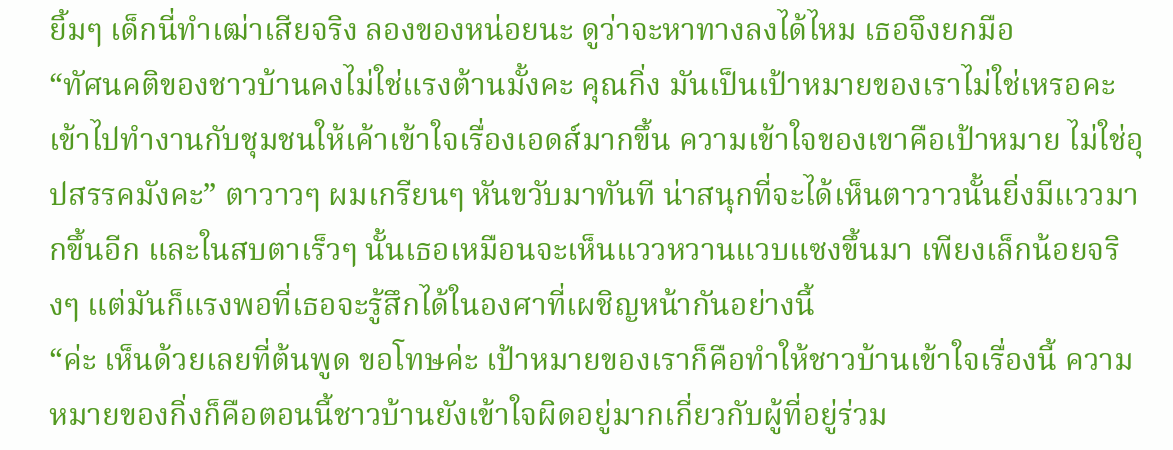ยิ้มๆ เด็กนี่ทำเฒ่าเสียจริง ลองของหน่อยนะ ดูว่าจะหาทางลงได้ไหม เธอจึงยกมือ
“ทัศนคติของชาวบ้านคงไม่ใช่แรงต้านมั้งคะ คุณกิ่ง มันเป็นเป้าหมายของเราไม่ใช่เหรอคะ เข้าไปทำงานกับชุมชนให้เค้าเข้าใจเรื่องเอดส์มากขึ้น ความเข้าใจของเขาคือเป้าหมาย ไม่ใช่อุปสรรคมังคะ” ตาวาวๆ ผมเกรียนๆ หันขวับมาทันที น่าสนุกที่จะได้เห็นตาวาวนั้นยิ่งมีแววมากขึ้นอีก และในสบตาเร็วๆ นั้นเธอเหมือนจะเห็นแววหวานแวบแซงขึ้นมา เพียงเล็กน้อยจริงๆ แต่มันก็แรงพอที่เธอจะรู้สึกได้ในองศาที่เผชิญหน้ากันอย่างนี้
“ค่ะ เห็นด้วยเลยที่ต้นพูด ขอโทษค่ะ เป้าหมายของเราก็คือทำให้ชาวบ้านเข้าใจเรื่องนี้ ความหมายของกิ่งก็คือตอนนี้ชาวบ้านยังเข้าใจผิดอยู่มากเกี่ยวกับผู้ที่อยู่ร่วม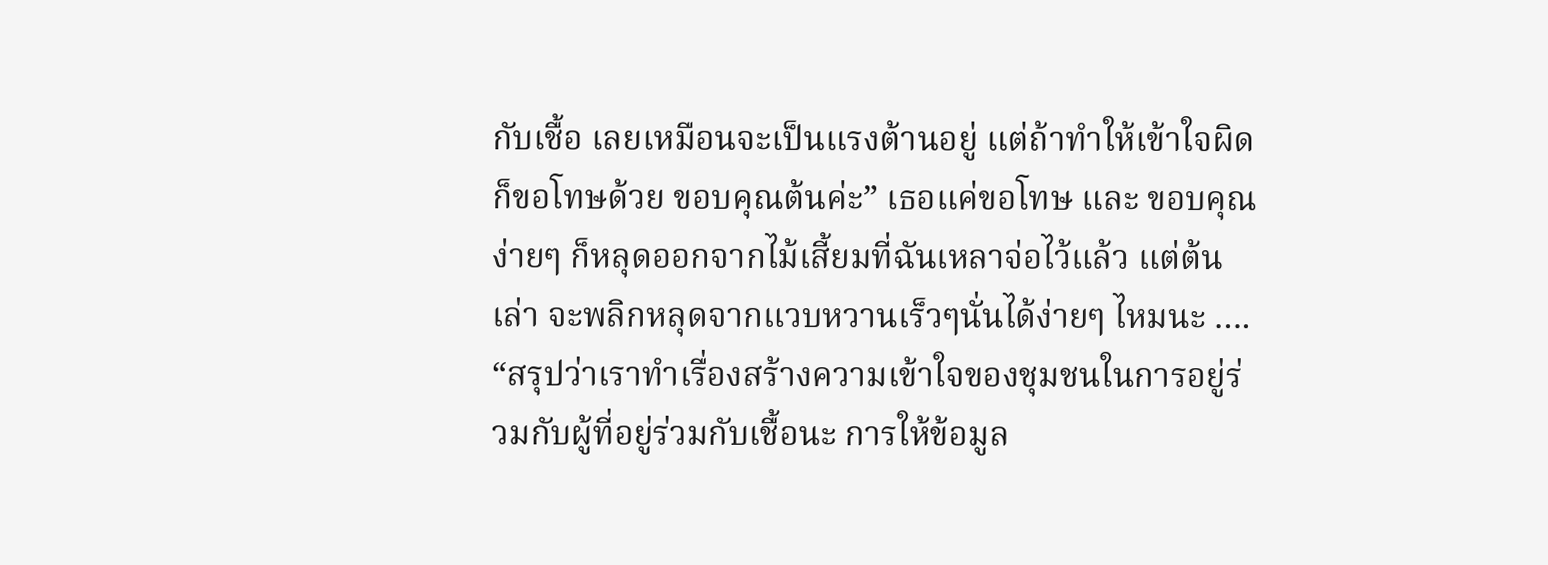กับเชื้อ เลยเหมือนจะเป็นแรงต้านอยู่ แต่ถ้าทำให้เข้าใจผิดก็ขอโทษด้วย ขอบคุณต้นค่ะ” เธอแค่ขอโทษ และ ขอบคุณง่ายๆ ก็หลุดออกจากไม้เสี้ยมที่ฉันเหลาจ่อไว้แล้ว แต่ต้นเล่า จะพลิกหลุดจากแวบหวานเร็วๆนั่นได้ง่ายๆ ไหมนะ ….
“สรุปว่าเราทำเรื่องสร้างความเข้าใจของชุมชนในการอยู่ร่วมกับผู้ที่อยู่ร่วมกับเชื้อนะ การให้ข้อมูล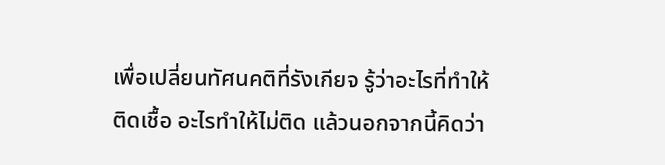เพื่อเปลี่ยนทัศนคติที่รังเกียจ รู้ว่าอะไรที่ทำให้ติดเชื้อ อะไรทำให้ไม่ติด แล้วนอกจากนี้คิดว่า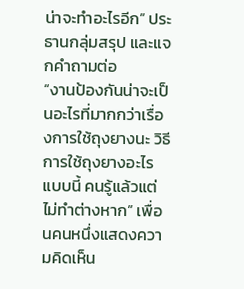น่าจะทำอะไรอีก” ประธานกลุ่มสรุป และแจกคำถามต่อ
“งานป้องกันน่าจะเป็นอะไรที่มากกว่าเรื่องการใช้ถุงยางนะ วิธีการใช้ถุงยางอะไรแบบนี้ คนรู้แล้วแต่ไม่ทำต่างหาก” เพื่อนคนหนึ่งแสดงความคิดเห็น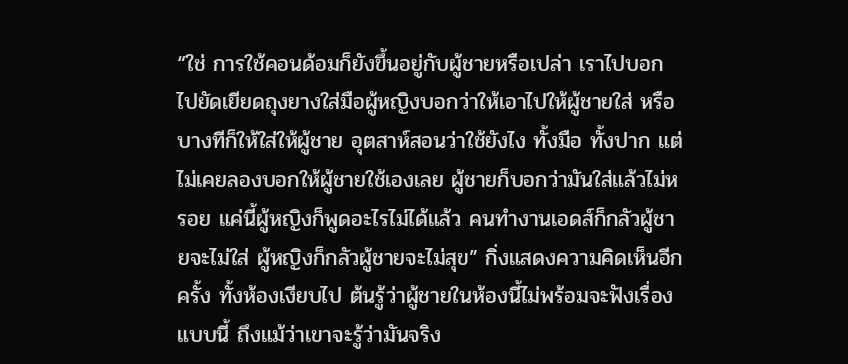“ใช่ การใช้คอนด้อมก็ยังขึ้นอยู่กับผู้ชายหรือเปล่า เราไปบอก ไปยัดเยียดถุงยางใส่มือผู้หญิงบอกว่าให้เอาไปให้ผู้ชายใส่ หรือบางทีก็ให้ใส่ให้ผู้ชาย อุตสาห์สอนว่าใช้ยังไง ทั้งมือ ทั้งปาก แต่ไม่เคยลองบอกให้ผู้ชายใช้เองเลย ผู้ชายก็บอกว่ามันใส่แล้วไม่หรอย แค่นี้ผู้หญิงก็พูดอะไรไม่ได้แล้ว คนทำงานเอดส์ก็กลัวผู้ชายจะไม่ใส่ ผู้หญิงก็กลัวผู้ชายจะไม่สุข” กิ่งแสดงความคิดเห็นอีกครั้ง ทั้งห้องเงียบไป ต้นรู้ว่าผู้ชายในห้องนี้ไม่พร้อมจะฟังเรื่องแบบนี้ ถึงแม้ว่าเขาจะรู้ว่ามันจริง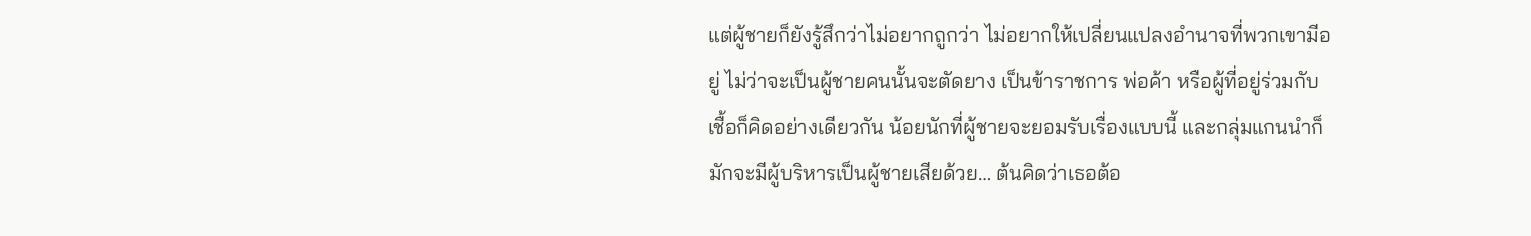แต่ผู้ชายก็ยังรู้สึกว่าไม่อยากถูกว่า ไม่อยากให้เปลี่ยนแปลงอำนาจที่พวกเขามีอยู่ ไม่ว่าจะเป็นผู้ชายคนนั้นจะตัดยาง เป็นข้าราชการ พ่อค้า หรือผู้ที่อยู่ร่วมกับเชื้อก็คิดอย่างเดียวกัน น้อยนักที่ผู้ชายจะยอมรับเรื่องแบบนี้ และกลุ่มแกนนำก็มักจะมีผู้บริหารเป็นผู้ชายเสียด้วย… ต้นคิดว่าเธอต้อ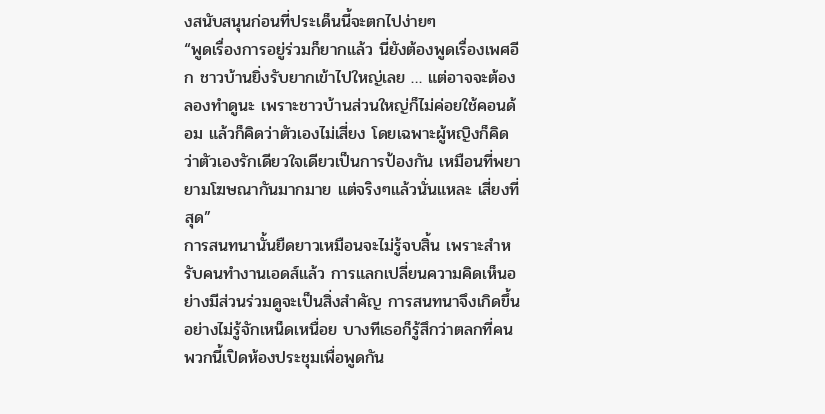งสนับสนุนก่อนที่ประเด็นนี้จะตกไปง่ายๆ
“พูดเรื่องการอยู่ร่วมก็ยากแล้ว นี่ยังต้องพูดเรื่องเพศอีก ชาวบ้านยิ่งรับยากเข้าไปใหญ่เลย … แต่อาจจะต้องลองทำดูนะ เพราะชาวบ้านส่วนใหญ่ก็ไม่ค่อยใช้คอนด้อม แล้วก็คิดว่าตัวเองไม่เสี่ยง โดยเฉพาะผู้หญิงก็คิดว่าตัวเองรักเดียวใจเดียวเป็นการป้องกัน เหมือนที่พยายามโฆษณากันมากมาย แต่จริงๆแล้วนั่นแหละ เสี่ยงที่สุด”
การสนทนานั้นยืดยาวเหมือนจะไม่รู้จบสิ้น เพราะสำหรับคนทำงานเอดส์แล้ว การแลกเปลี่ยนความคิดเห็นอย่างมีส่วนร่วมดูจะเป็นสิ่งสำคัญ การสนทนาจึงเกิดขึ้นอย่างไม่รู้จักเหน็ดเหนื่อย บางทีเธอก็รู้สึกว่าตลกที่คนพวกนี้เปิดห้องประชุมเพื่อพูดกัน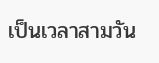เป็นเวลาสามวัน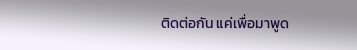ติดต่อกัน แค่เพื่อมาพูด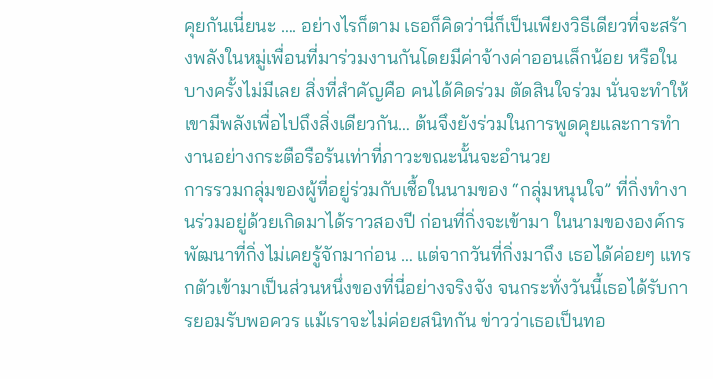คุยกันเนี่ยนะ …. อย่างไรก็ตาม เธอก็คิดว่านี่ก็เป็นเพียงวิธีเดียวที่จะสร้างพลังในหมู่เพื่อนที่มาร่วมงานกันโดยมีค่าจ้างค่าออนเล็กน้อย หรือในบางครั้งไม่มีเลย สิ่งที่สำคัญคือ คนได้คิดร่วม ตัดสินใจร่วม นั่นจะทำให้เขามีพลังเพื่อไปถึงสิ่งเดียวกัน… ต้นจึงยังร่วมในการพูดคุยและการทำงานอย่างกระตือรือร้นเท่าที่ภาวะขณะนั้นจะอำนวย
การรวมกลุ่มของผู้ที่อยู่ร่วมกับเชื้อในนามของ “กลุ่มหนุนใจ” ที่กิ่งทำงานร่วมอยู่ด้วยเกิดมาได้ราวสองปี ก่อนที่กิ่งจะเข้ามา ในนามขององค์กรพัฒนาที่กิ่งไม่เคยรู้จักมาก่อน … แต่จากวันที่กิ่งมาถึง เธอได้ค่อยๆ แทรกตัวเข้ามาเป็นส่วนหนึ่งของที่นี่อย่างจริงจัง จนกระทั่งวันนี้เธอได้รับการยอมรับพอควร แม้เราจะไม่ค่อยสนิทกัน ข่าวว่าเธอเป็นทอ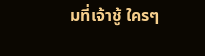มที่เจ้าชู้ ใครๆ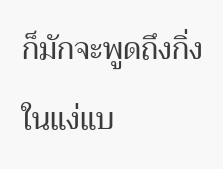ก็มักจะพูดถึงกิ่งในแง่แบ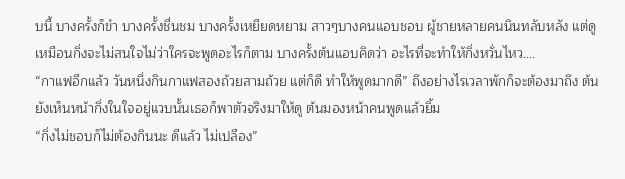บนี้ บางครั้งก็ขำ บางครั้งชื่นชม บางครั้งเหยียดหยาม สาวๆบางคนแอบชอบ ผู้ชายหลายคนนินทลับหลัง แต่ดูเหมือนกิ่งจะไม่สนใจไม่ว่าใครจะพูดอะไรก็ตาม บางครั้งต้นแอบคิดว่า อะไรที่จะทำให้กิ่งหวั่นไหว….
“กาแฟอีกแล้ว วันหนึ่งกินกาแฟสองถ้วยสามถ้วย แต่ก็ดี ทำให้พูดมากดี” ถึงอย่างไรเวลาพักก็จะต้องมาถึง ต้นยังเห็นหน้ากิ่งในใจอยู่แวบนั้นเธอก็พาตัวจริงมาให้ดู ต้นมองหน้าคนพูดแล้วยิ้ม
“กิ่งไม่ชอบก็ไม่ต้องกินนะ ดีแล้ว ไม่เปลือง”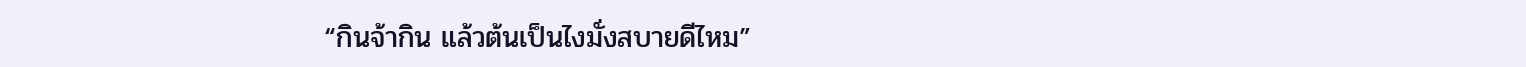“กินจ้ากิน แล้วต้นเป็นไงมั่งสบายดีไหม”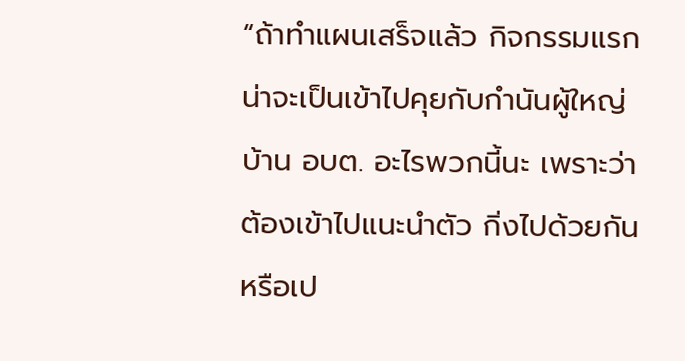“ถ้าทำแผนเสร็จแล้ว กิจกรรมแรกน่าจะเป็นเข้าไปคุยกับกำนันผู้ใหญ่บ้าน อบต. อะไรพวกนี้นะ เพราะว่าต้องเข้าไปแนะนำตัว กิ่งไปด้วยกันหรือเป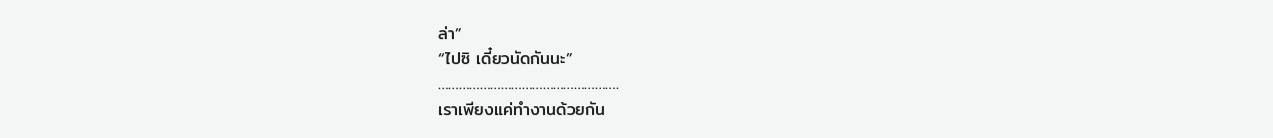ล่า”
“ไปซิ เดี๋ยวนัดกันนะ”
…………………………………………….
เราเพียงแค่ทำงานด้วยกัน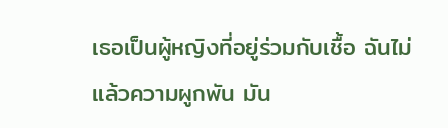เธอเป็นผู้หญิงที่อยู่ร่วมกับเชื้อ ฉันไม่ แล้วความผูกพัน มัน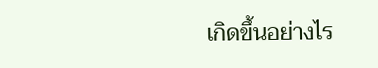เกิดขึ้นอย่างไร